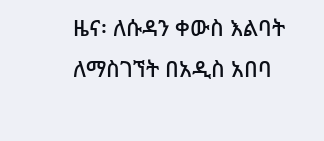ዜና፡ ለሱዳን ቀውስ እልባት ለማስገኘት በአዲስ አበባ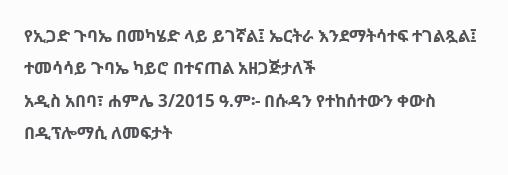የኢጋድ ጉባኤ በመካሄድ ላይ ይገኛል፤ ኤርትራ እንደማትሳተፍ ተገልጿል፤ ተመሳሳይ ጉባኤ ካይሮ በተናጠል አዘጋጅታለች
አዲስ አበባ፣ ሐምሌ 3/2015 ዓ.ም፡- በሱዳን የተከሰተውን ቀውስ በዲፕሎማሲ ለመፍታት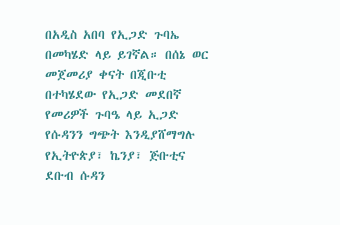በአዲስ አበባ የኢጋድ ጉባኤ በመካሄድ ላይ ይገኛል። በሰኔ ወር መጀመሪያ ቀናት በጂቡቲ በተካሄደው የኢጋድ መደበኛ የመሪዎች ጉባዔ ላይ ኢጋድ የሱዳንን ግጭት እንዲያሸማግሉ የኢትዮጵያ፣ ኬንያ፣ ጅቡቲና ደቡብ ሱዳን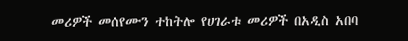መሪዎች መሰየሙን ተከትሎ የሀገራቱ መሪዎች በአዲስ አበባ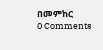በመምከር
0 Comments